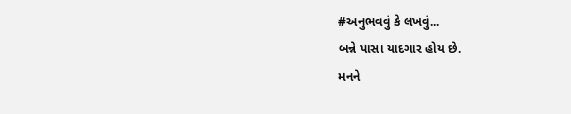#અનુભવવું કે લખવું...
બન્ને પાસા યાદગાર હોય છે.
મનને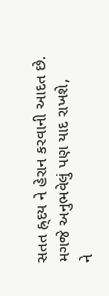સતત હ્ર્દય ને હેરાન કરવાની આદત છે.
મગજે અનુભવેલું પણ યાદ રાખશે,
ને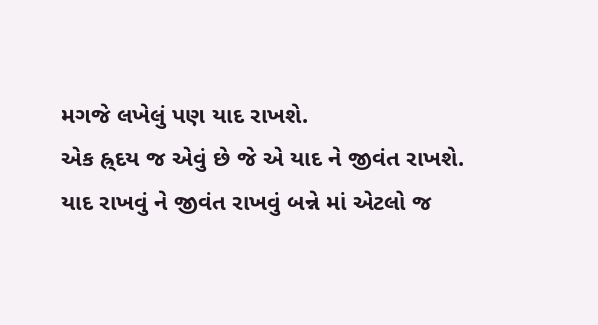મગજે લખેલું પણ યાદ રાખશે.
એક હ્ર્દય જ એવું છે જે એ યાદ ને જીવંત રાખશે.
યાદ રાખવું ને જીવંત રાખવું બન્ને માં એટલો જ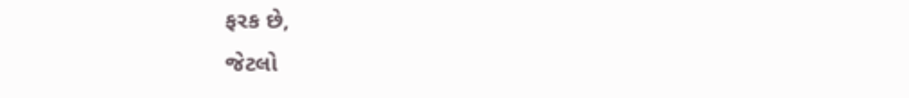ફરક છે,
જેટલો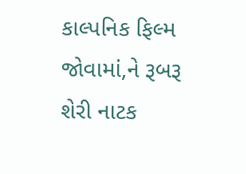કાલ્પનિક ફિલ્મ જોવામાં,ને રૂબરૂ શેરી નાટક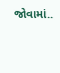જોવામાં..